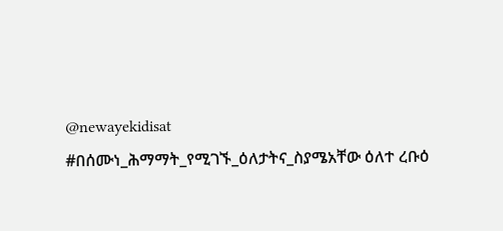@newayekidisat #በሰሙነ_ሕማማት_የሚገኙ_ዕለታትና_ስያሜአቸው ዕለተ ረቡዕ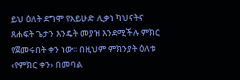ይህ ዕለት ደግሞ የአይሁድ ሊቃነ ካህናትና ጸሐፍት ጌታን እንዴት መያዝ እንደሚችሉ ምክር የጀመሩበት ቀን ነው፡፡ በዚህም ምክንያት ዕለቱ ‹የምክር ቀን› በመባል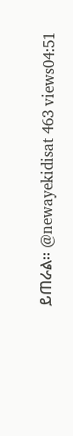ይጠራል፡፡ @newayekidisat 463 views04:51